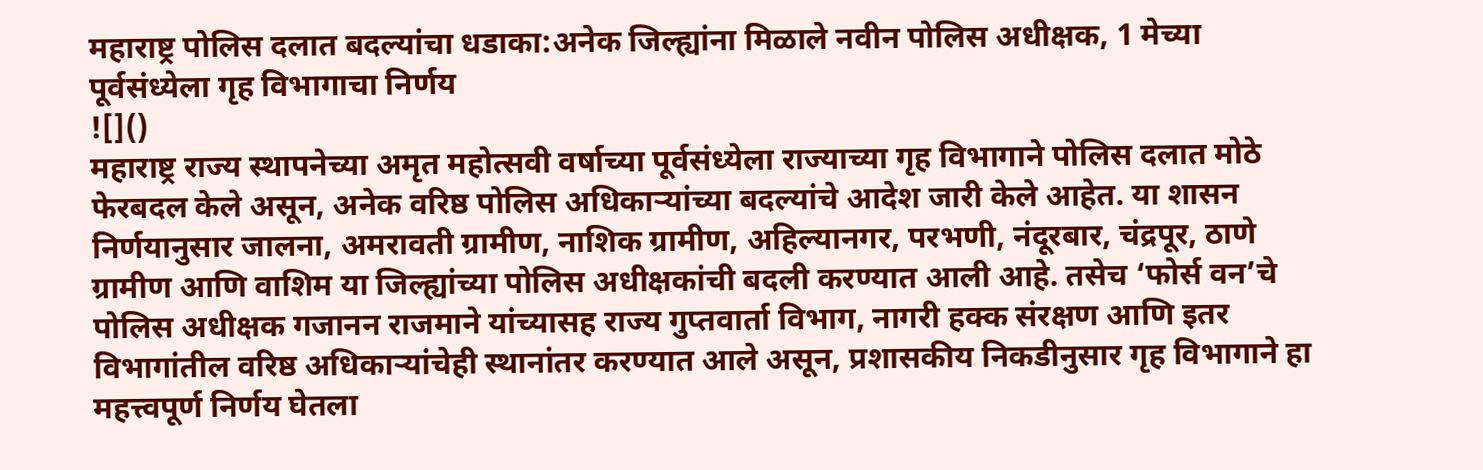महाराष्ट्र पोलिस दलात बदल्यांचा धडाका:अनेक जिल्ह्यांना मिळाले नवीन पोलिस अधीक्षक, 1 मेच्या पूर्वसंध्येला गृह विभागाचा निर्णय
![]()
महाराष्ट्र राज्य स्थापनेच्या अमृत महोत्सवी वर्षाच्या पूर्वसंध्येला राज्याच्या गृह विभागाने पोलिस दलात मोठे फेरबदल केले असून, अनेक वरिष्ठ पोलिस अधिकाऱ्यांच्या बदल्यांचे आदेश जारी केले आहेत. या शासन निर्णयानुसार जालना, अमरावती ग्रामीण, नाशिक ग्रामीण, अहिल्यानगर, परभणी, नंदूरबार, चंद्रपूर, ठाणे ग्रामीण आणि वाशिम या जिल्ह्यांच्या पोलिस अधीक्षकांची बदली करण्यात आली आहे. तसेच ‘फोर्स वन’चे पोलिस अधीक्षक गजानन राजमाने यांच्यासह राज्य गुप्तवार्ता विभाग, नागरी हक्क संरक्षण आणि इतर विभागांतील वरिष्ठ अधिकाऱ्यांचेही स्थानांतर करण्यात आले असून, प्रशासकीय निकडीनुसार गृह विभागाने हा महत्त्वपूर्ण निर्णय घेतला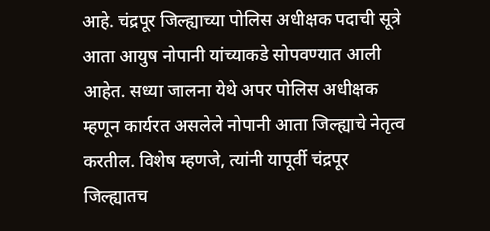आहे. चंद्रपूर जिल्ह्याच्या पोलिस अधीक्षक पदाची सूत्रे आता आयुष नोपानी यांच्याकडे सोपवण्यात आली आहेत. सध्या जालना येथे अपर पोलिस अधीक्षक म्हणून कार्यरत असलेले नोपानी आता जिल्ह्याचे नेतृत्व करतील. विशेष म्हणजे, त्यांनी यापूर्वी चंद्रपूर जिल्ह्यातच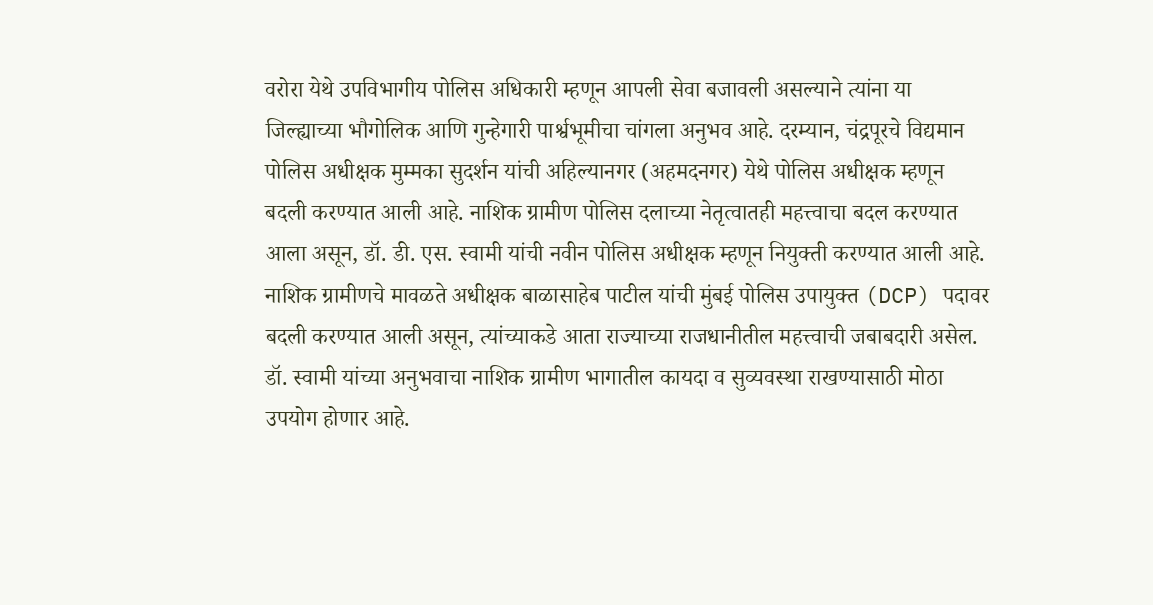वरोरा येथे उपविभागीय पोलिस अधिकारी म्हणून आपली सेवा बजावली असल्याने त्यांना या जिल्ह्याच्या भौगोलिक आणि गुन्हेगारी पार्श्वभूमीचा चांगला अनुभव आहे. दरम्यान, चंद्रपूरचे विद्यमान पोलिस अधीक्षक मुम्मका सुदर्शन यांची अहिल्यानगर (अहमदनगर) येथे पोलिस अधीक्षक म्हणून बदली करण्यात आली आहे. नाशिक ग्रामीण पोलिस दलाच्या नेतृत्वातही महत्त्वाचा बदल करण्यात आला असून, डॉ. डी. एस. स्वामी यांची नवीन पोलिस अधीक्षक म्हणून नियुक्ती करण्यात आली आहे. नाशिक ग्रामीणचे मावळते अधीक्षक बाळासाहेब पाटील यांची मुंबई पोलिस उपायुक्त (DCP) पदावर बदली करण्यात आली असून, त्यांच्याकडे आता राज्याच्या राजधानीतील महत्त्वाची जबाबदारी असेल. डॉ. स्वामी यांच्या अनुभवाचा नाशिक ग्रामीण भागातील कायदा व सुव्यवस्था राखण्यासाठी मोठा उपयोग होणार आहे.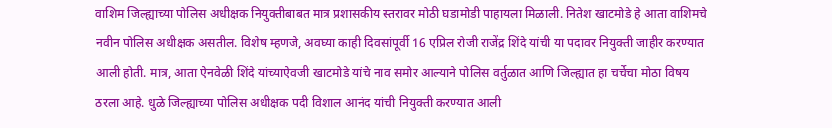वाशिम जिल्ह्याच्या पोलिस अधीक्षक नियुक्तीबाबत मात्र प्रशासकीय स्तरावर मोठी घडामोडी पाहायला मिळाली. नितेश खाटमोडे हे आता वाशिमचे नवीन पोलिस अधीक्षक असतील. विशेष म्हणजे, अवघ्या काही दिवसांपूर्वी 16 एप्रिल रोजी राजेंद्र शिंदे यांची या पदावर नियुक्ती जाहीर करण्यात आली होती. मात्र, आता ऐनवेळी शिंदे यांच्याऐवजी खाटमोडे यांचे नाव समोर आल्याने पोलिस वर्तुळात आणि जिल्ह्यात हा चर्चेचा मोठा विषय ठरला आहे. धुळे जिल्ह्याच्या पोलिस अधीक्षक पदी विशाल आनंद यांची नियुक्ती करण्यात आली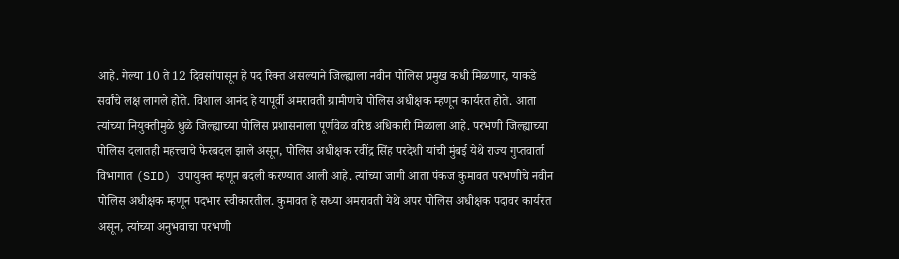आहे. गेल्या 10 ते 12 दिवसांपासून हे पद रिक्त असल्याने जिल्ह्याला नवीन पोलिस प्रमुख कधी मिळणार, याकडे सर्वांचे लक्ष लागले होते. विशाल आनंद हे यापूर्वी अमरावती ग्रामीणचे पोलिस अधीक्षक म्हणून कार्यरत होते. आता त्यांच्या नियुक्तीमुळे धुळे जिल्ह्याच्या पोलिस प्रशासनाला पूर्णवेळ वरिष्ठ अधिकारी मिळाला आहे. परभणी जिल्ह्याच्या पोलिस दलातही महत्त्वाचे फेरबदल झाले असून, पोलिस अधीक्षक रवींद्र सिंह परदेशी यांची मुंबई येथे राज्य गुप्तवार्ता विभागात (SID) उपायुक्त म्हणून बदली करण्यात आली आहे. त्यांच्या जागी आता पंकज कुमावत परभणीचे नवीन पोलिस अधीक्षक म्हणून पदभार स्वीकारतील. कुमावत हे सध्या अमरावती येथे अपर पोलिस अधीक्षक पदावर कार्यरत असून, त्यांच्या अनुभवाचा परभणी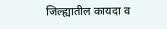जिल्ह्यातील कायदा व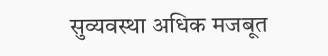सुव्यवस्था अधिक मजबूत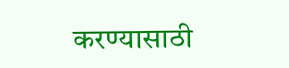करण्यासाठी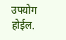उपयोग होईल.